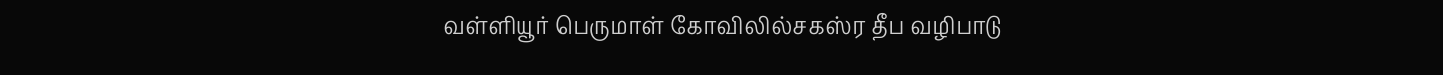வள்ளியூர் பெருமாள் கோவிலில்சகஸ்ர தீப வழிபாடு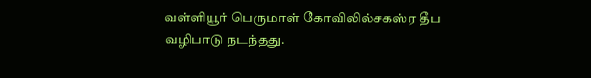வள்ளியூர் பெருமாள் கோவிலில்சகஸ்ர தீப வழிபாடு நடந்தது.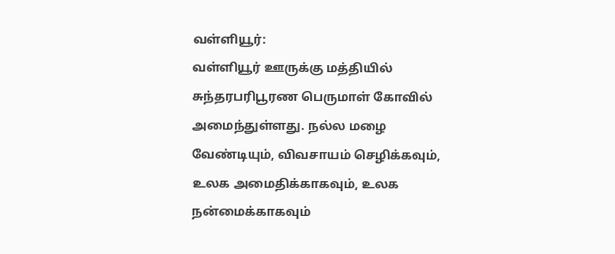வள்ளியூர்:
வள்ளியூர் ஊருக்கு மத்தியில் சுந்தரபரிபூரண பெருமாள் கோவில் அமைந்துள்ளது. நல்ல மழை வேண்டியும், விவசாயம் செழிக்கவும், உலக அமைதிக்காகவும், உலக நன்மைக்காகவும்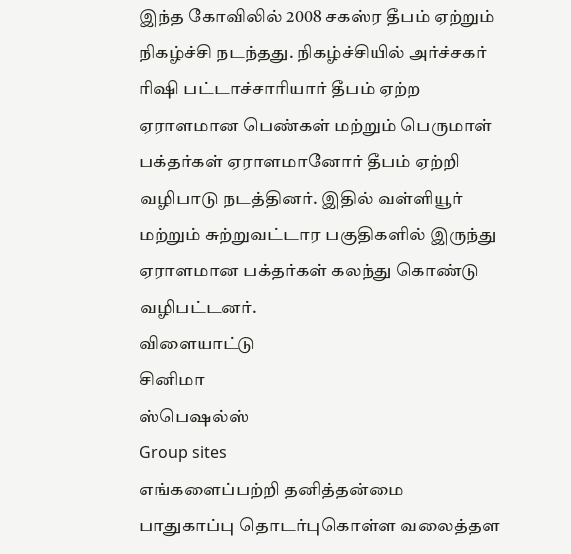இந்த கோவிலில் 2008 சகஸ்ர தீபம் ஏற்றும் நிகழ்ச்சி நடந்தது. நிகழ்ச்சியில் அர்ச்சகர் ரிஷி பட்டாச்சாரியார் தீபம் ஏற்ற ஏராளமான பெண்கள் மற்றும் பெருமாள் பக்தர்கள் ஏராளமானோர் தீபம் ஏற்றி வழிபாடு நடத்தினர். இதில் வள்ளியூர் மற்றும் சுற்றுவட்டார பகுதிகளில் இருந்து ஏராளமான பக்தர்கள் கலந்து கொண்டு வழிபட்டனர்.
விளையாட்டு
சினிமா
ஸ்பெஷல்ஸ்
Group sites
எங்களைப்பற்றி தனித்தன்மை பாதுகாப்பு தொடர்புகொள்ள வலைத்தள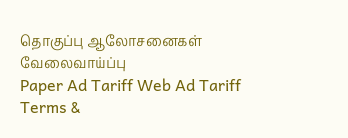தொகுப்பு ஆலோசனைகள் வேலைவாய்ப்பு
Paper Ad Tariff Web Ad Tariff Terms &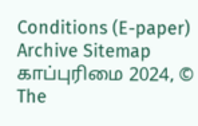Conditions (E-paper) Archive Sitemap
காப்புரிமை 2024, © The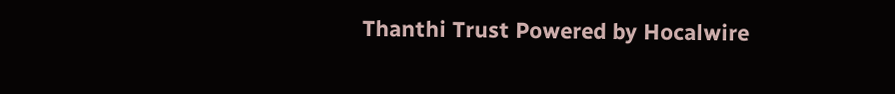Thanthi Trust Powered by Hocalwire